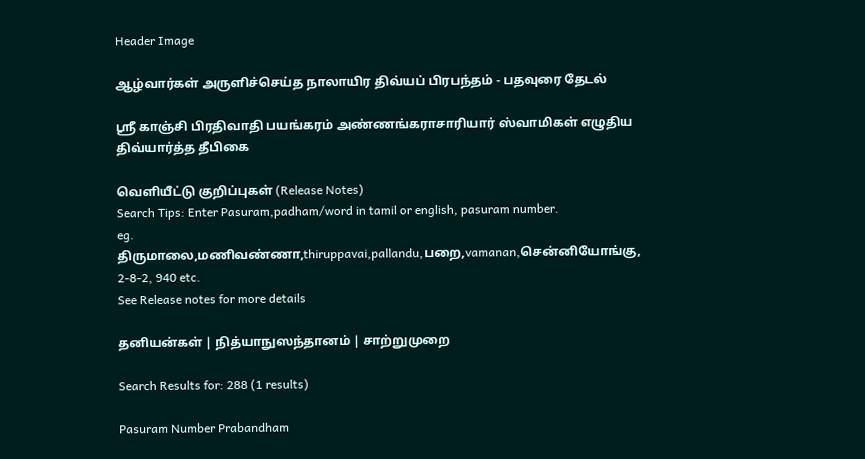Header Image

ஆழ்வார்கள் அருளிச்செய்த நாலாயிர திவ்யப் பிரபந்தம் - பதவுரை தேடல்

ஸ்ரீ காஞ்சி பிரதிவாதி பயங்கரம் அண்ணங்கராசாரியார் ஸ்வாமிகள் எழுதிய திவ்யார்த்த தீபிகை

வெளியீட்டு குறிப்புகள் (Release Notes)
Search Tips: Enter Pasuram,padham/word in tamil or english, pasuram number.
eg. திருமாலை,மணிவண்ணா,thiruppavai,pallandu,பறை,vamanan,சென்னியோங்கு, 2-8-2, 940 etc.
See Release notes for more details

தனியன்கள் | நித்யாநுஸந்தானம் | சாற்றுமுறை

Search Results for: 288 (1 results)

Pasuram Number Prabandham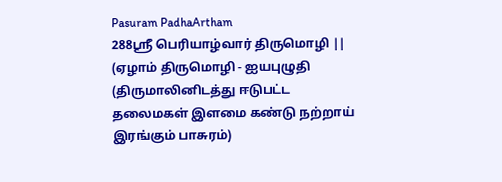Pasuram PadhaArtham
288ஸ்ரீ பெரியாழ்வார் திருமொழி || (ஏழாம் திருமொழி - ஐயபுழுதி (திருமாலினிடத்து ஈடுபட்ட தலைமகள் இளமை கண்டு நற்றாய் இரங்கும் பாசுரம்)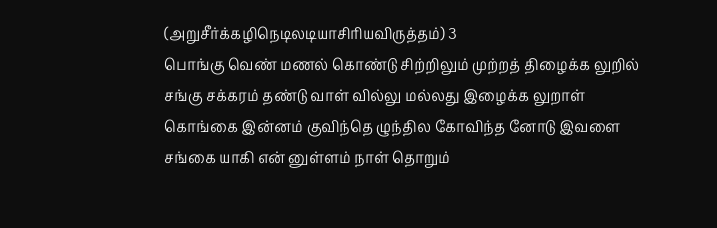(அறுசீர்க்கழிநெடிலடியாசிரியவிருத்தம்) 3
பொங்கு வெண் மணல் கொண்டு சிற்றிலும் முற்றத் திழைக்க லுறில்
சங்கு சக்கரம் தண்டு வாள் வில்லு மல்லது இழைக்க லுறாள்
கொங்கை இன்னம் குவிந்தெ ழுந்தில கோவிந்த னோடு இவளை
சங்கை யாகி என் னுள்ளம் நாள் தொறும்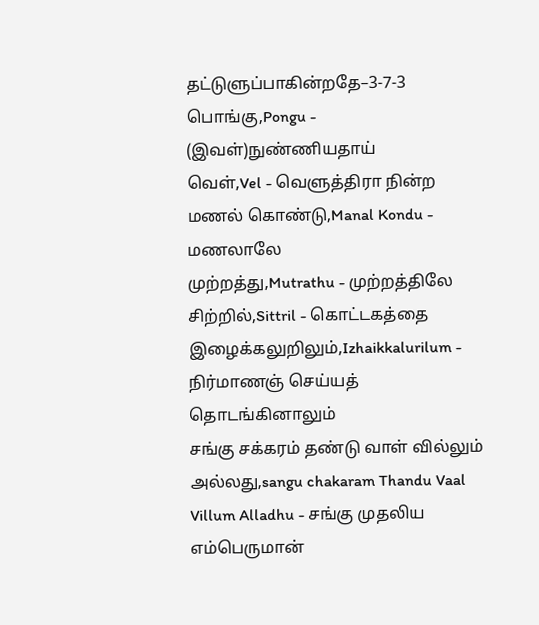தட்டுளுப்பாகின்றதே–3-7-3
பொங்கு,Pongu - (இவள்)நுண்ணியதாய்
வெள்,Vel - வெளுத்திரா நின்ற
மணல் கொண்டு,Manal Kondu - மணலாலே
முற்றத்து,Mutrathu - முற்றத்திலே
சிற்றில்,Sittril - கொட்டகத்தை
இழைக்கலுறிலும்,Izhaikkalurilum - நிர்மாணஞ் செய்யத் தொடங்கினாலும்
சங்கு சக்கரம் தண்டு வாள் வில்லும் அல்லது,sangu chakaram Thandu Vaal Villum Alladhu - சங்கு முதலிய எம்பெருமான்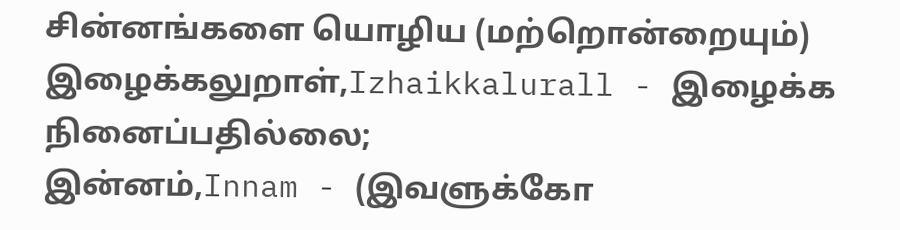சின்னங்களை யொழிய (மற்றொன்றையும்)
இழைக்கலுறாள்,Izhaikkalurall - இழைக்க நினைப்பதில்லை;
இன்னம்,Innam - (இவளுக்கோ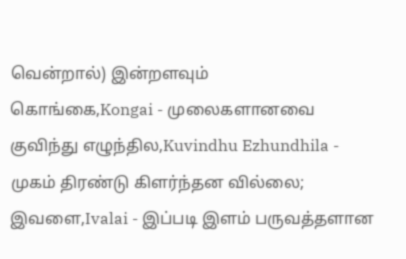வென்றால்) இன்றளவும்
கொங்கை,Kongai - முலைகளானவை
குவிந்து எழுந்தில,Kuvindhu Ezhundhila - முகம் திரண்டு கிளர்ந்தன வில்லை;
இவளை,Ivalai - இப்படி இளம் பருவத்தளான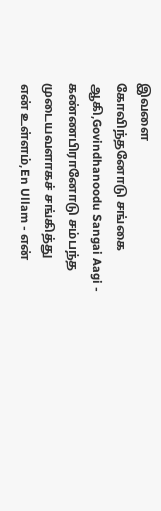இவளை
கோவிந்தனோடு சங்கை ஆகி,Govindhanoodu Sangai Aagi - கண்ணபிரானோடு சம்பந்த முடையவளாகச் சங்கித்து
என் உள்ளம்,En Ullam - என்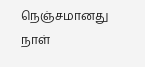நெஞ்சமானது
நாள்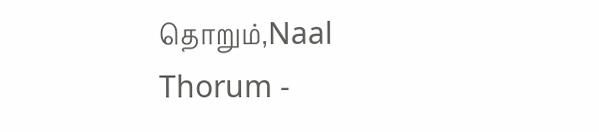தொறும்,Naal Thorum -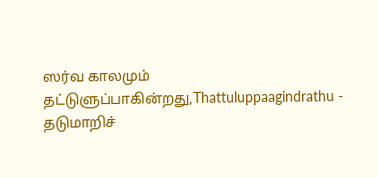ஸர்வ காலமும்
தட்டுளுப்பாகின்றது,Thattuluppaagindrathu - தடுமாறிச்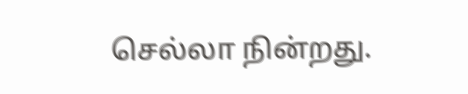செல்லா நின்றது.